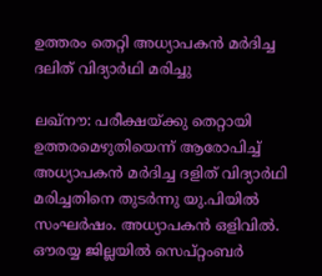ഉത്തരം തെറ്റി അധ്യാപകന്‍ മര്‍ദിച്ച ദലിത് വിദ്യാര്‍ഥി മരിച്ചു

ലഖ്നൗ: പരീക്ഷയ്ക്കു തെറ്റായി ഉത്തരമെഴുതിയെന്ന് ആരോപിച്ച് അധ്യാപകന്‍ മര്‍ദിച്ച ദളിത് വിദ്യാര്‍ഥി മരിച്ചതിനെ തുടര്‍ന്നു യു.പിയില്‍ സംഘര്‍ഷം. അധ്യാപകന്‍ ഒളിവില്‍. ഔരയ്യ ജില്ലയില്‍ സെപ്റ്റംബർ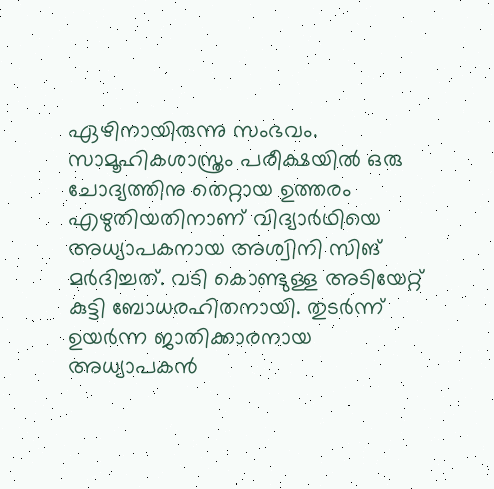ഏഴിനായിരുന്നു സംഭവം. സാമൂഹികശാസ്ത്രം പരീക്ഷയില്‍ ഒരു ചോദ്യത്തിനു തെറ്റായ ഉത്തരം എഴുതിയതിനാണ് വിദ്യാര്‍ഥിയെ അധ്യാപകനായ അശ്വിനി സിങ് മര്‍ദിച്ചത്. വടി കൊണ്ടുള്ള അടിയേറ്റ് കുട്ടി ബോധരഹിതനായി. തുടര്‍ന്ന് ഉയര്‍ന്ന ജാതിക്കാരനായ അധ്യാപകന്‍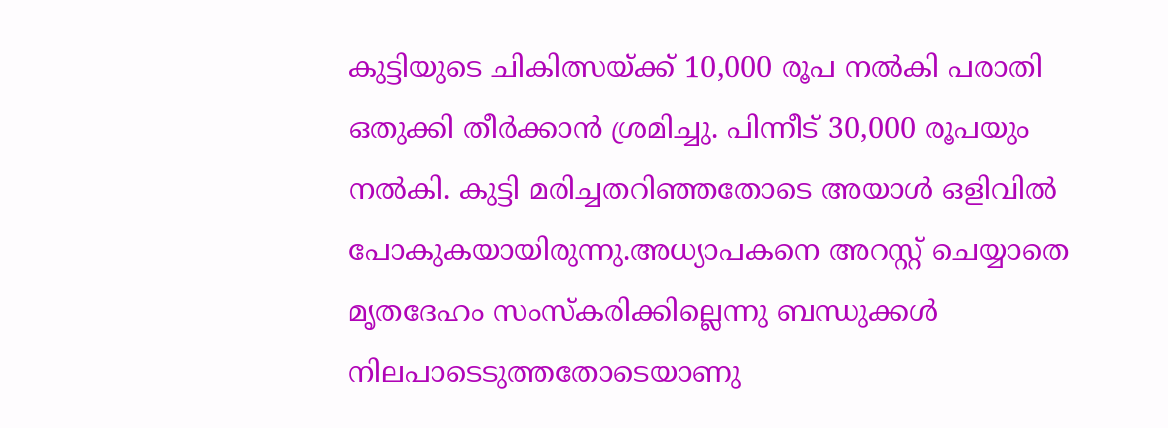കുട്ടിയുടെ ചികിത്സയ്ക്ക് 10,000 രൂപ നല്‍കി പരാതി ഒതുക്കി തീര്‍ക്കാന്‍ ശ്രമിച്ചു. പിന്നീട് 30,000 രൂപയും നല്‍കി. കുട്ടി മരിച്ചതറിഞ്ഞതോടെ അയാള്‍ ഒളിവില്‍ പോകുകയായിരുന്നു.അധ്യാപകനെ അറസ്റ്റ് ചെയ്യാതെ മൃതദേഹം സംസ്‌കരിക്കില്ലെന്നു ബന്ധുക്കള്‍ നിലപാടെടുത്തതോടെയാണു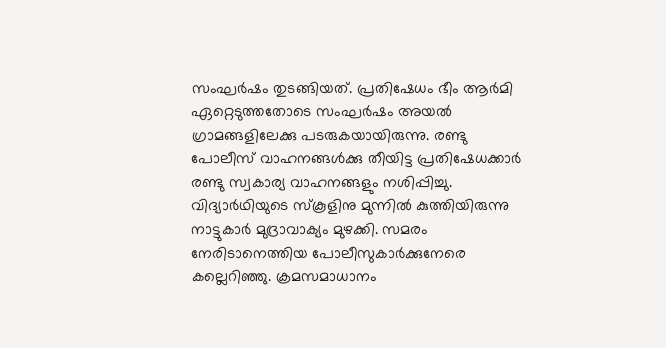സംഘര്‍ഷം തുടങ്ങിയത്. പ്രതിഷേധം ഭീം ആര്‍മി ഏറ്റെടുത്തതോടെ സംഘര്‍ഷം അയല്‍ ഗ്രാമങ്ങളിലേക്കു പടരുകയായിരുന്നു. രണ്ടു പോലീസ് വാഹനങ്ങള്‍ക്കു തീയിട്ട പ്രതിഷേധക്കാര്‍ രണ്ടു സ്വകാര്യ വാഹനങ്ങളും നശിപ്പിച്ചു. വിദ്യാര്‍ഥിയുടെ സ്‌കൂളിനു മുന്നില്‍ കുത്തിയിരുന്നു നാട്ടുകാര്‍ മുദ്രാവാക്യം മുഴക്കി. സമരം നേരിടാനെത്തിയ പോലീസുകാര്‍ക്കുനേരെ കല്ലെറിഞ്ഞു. ക്രമസമാധാനം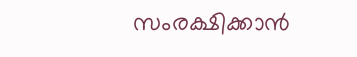സംരക്ഷിക്കാന്‍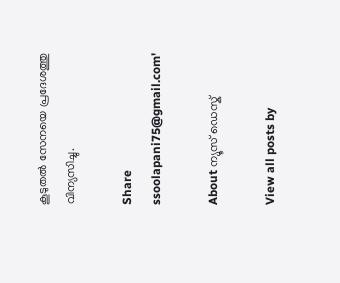കൂടുതല്‍ സേനയെ പ്രദേശത്തു വിന്യസിച്ചു.

Share
ssoolapani75@gmail.com'

About ന്യൂസ് ഡെസ്ക്

View all posts by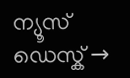ന്യൂസ് ഡെസ്ക് →